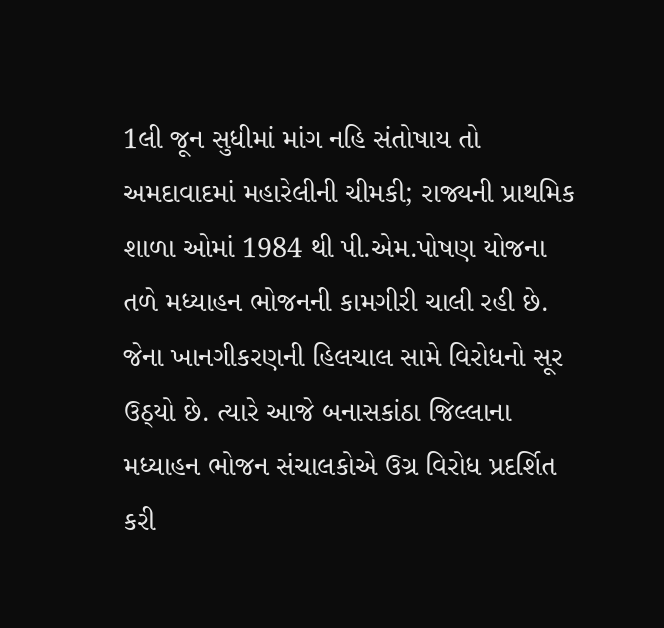1લી જૂન સુધીમાં માંગ નહિ સંતોષાય તો અમદાવાદમાં મહારેલીની ચીમકી; રાજ્યની પ્રાથમિક શાળા ઓમાં 1984 થી પી.એમ.પોષણ યોજના તળે મધ્યાહન ભોજનની કામગીરી ચાલી રહી છે. જેના ખાનગીકરણની હિલચાલ સામે વિરોધનો સૂર ઉઠ્યો છે. ત્યારે આજે બનાસકાંઠા જિલ્લાના મધ્યાહન ભોજન સંચાલકોએ ઉગ્ર વિરોધ પ્રદર્શિત કરી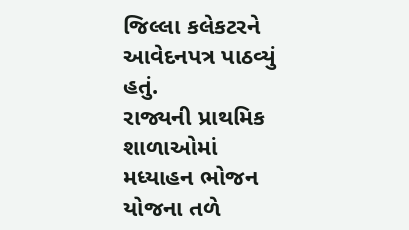જિલ્લા કલેકટરને આવેદનપત્ર પાઠવ્યું હતું.
રાજ્યની પ્રાથમિક શાળાઓમાં મધ્યાહન ભોજન યોજના તળે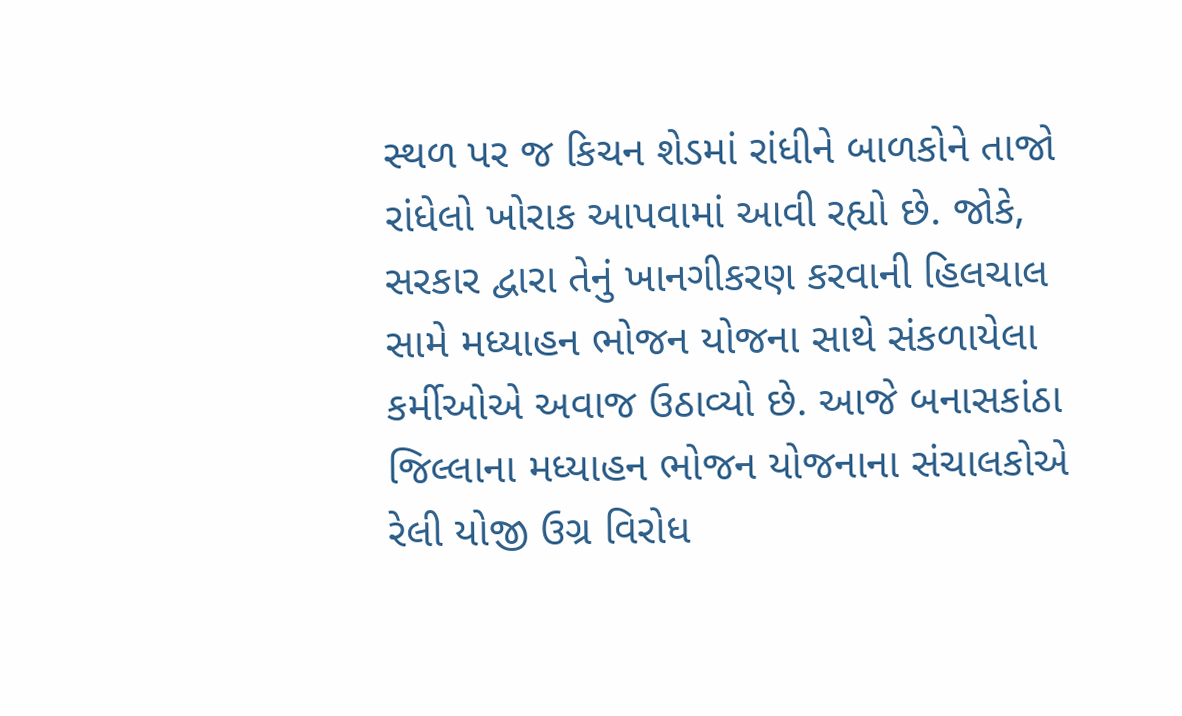સ્થળ પર જ કિચન શેડમાં રાંધીને બાળકોને તાજો રાંધેલો ખોરાક આપવામાં આવી રહ્યો છે. જોકે, સરકાર દ્વારા તેનું ખાનગીકરણ કરવાની હિલચાલ સામે મધ્યાહન ભોજન યોજના સાથે સંકળાયેલા કર્મીઓએ અવાજ ઉઠાવ્યો છે. આજે બનાસકાંઠા જિલ્લાના મધ્યાહન ભોજન યોજનાના સંચાલકોએ રેલી યોજી ઉગ્ર વિરોધ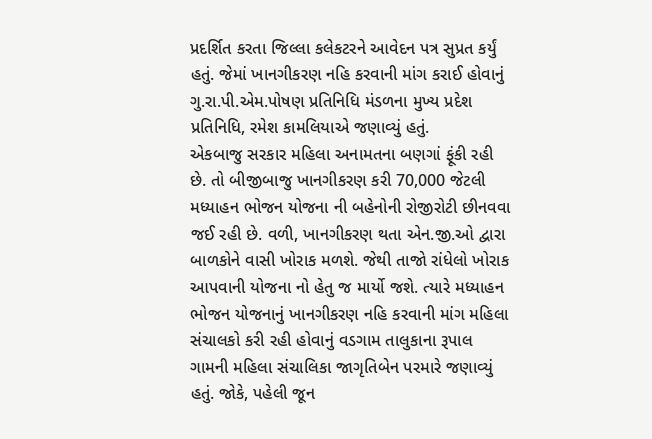પ્રદર્શિત કરતા જિલ્લા કલેકટરને આવેદન પત્ર સુપ્રત કર્યું હતું. જેમાં ખાનગીકરણ નહિ કરવાની માંગ કરાઈ હોવાનું ગુ.રા.પી.એમ.પોષણ પ્રતિનિધિ મંડળના મુખ્ય પ્રદેશ પ્રતિનિધિ, રમેશ કામલિયાએ જણાવ્યું હતું.
એકબાજુ સરકાર મહિલા અનામતના બણગાં ફૂંકી રહી છે. તો બીજીબાજુ ખાનગીકરણ કરી 70,000 જેટલી મધ્યાહન ભોજન યોજના ની બહેનોની રોજીરોટી છીનવવા જઈ રહી છે. વળી, ખાનગીકરણ થતા એન.જી.ઓ દ્વારા બાળકોને વાસી ખોરાક મળશે. જેથી તાજો રાંધેલો ખોરાક આપવાની યોજના નો હેતુ જ માર્યો જશે. ત્યારે મધ્યાહન ભોજન યોજનાનું ખાનગીકરણ નહિ કરવાની માંગ મહિલા સંચાલકો કરી રહી હોવાનું વડગામ તાલુકાના રૂપાલ ગામની મહિલા સંચાલિકા જાગૃતિબેન પરમારે જણાવ્યું હતું. જોકે, પહેલી જૂન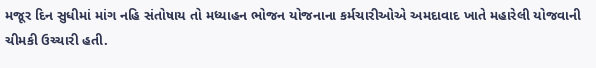મજૂર દિન સુધીમાં માંગ નહિ સંતોષાય તો મધ્યાહન ભોજન યોજનાના કર્મચારીઓએ અમદાવાદ ખાતે મહારેલી યોજવાની ચીમકી ઉચ્ચારી હતી.